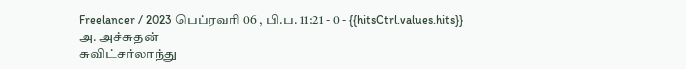Freelancer / 2023 பெப்ரவரி 06 , பி.ப. 11:21 - 0 - {{hitsCtrl.values.hits}}
அ. அச்சுதன்
சுவிட்சர்லாந்து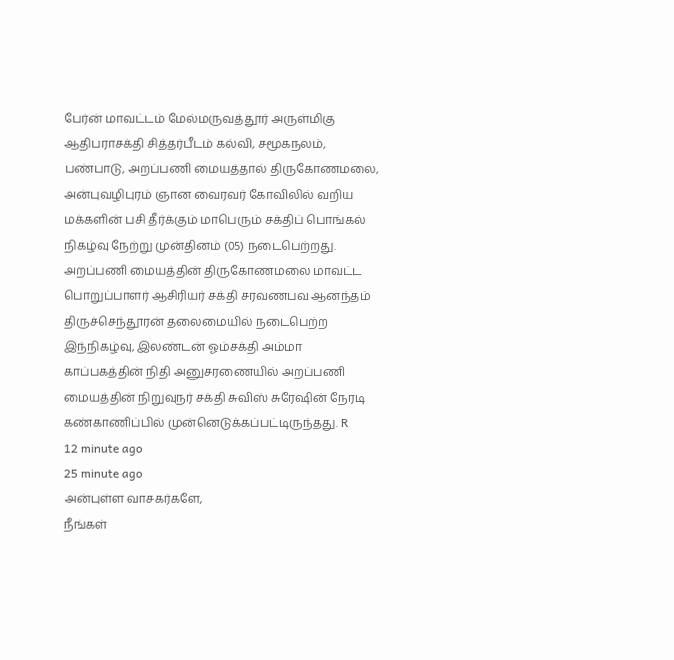பேர்ன் மாவட்டம் மேல்மருவத்தூர் அருள்மிகு ஆதிபராசக்தி சித்தர்பீடம் கல்வி, சமூகநலம், பண்பாடு, அறப்பணி மையத்தால் திருகோணமலை, அன்புவழிபுரம் ஞான வைரவர் கோவிலில் வறிய மக்களின் பசி தீர்க்கும் மாபெரும் சக்திப் பொங்கல் நிகழ்வு நேற்று முன்தினம் (05) நடைபெற்றது.
அறப்பணி மையத்தின் திருகோணமலை மாவட்ட பொறுப்பாளர் ஆசிரியர் சக்தி சரவணபவ ஆனந்தம் திருச்செந்தூரன் தலைமையில் நடைபெற்ற இந்நிகழ்வு, இலண்டன் ஓம்சக்தி அம்மா காப்பகத்தின் நிதி அனுசரணையில் அறப்பணி மையத்தின் நிறுவுநர் சக்தி சுவிஸ் சுரேஷின் நேரடி கண்காணிப்பில் முன்னெடுக்கப்பட்டிருந்தது. R
12 minute ago
25 minute ago
அன்புள்ள வாசகர்களே,
நீங்கள்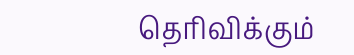தெரிவிக்கும்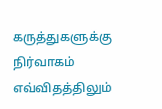கருத்துகளுக்கு நிர்வாகம் எவ்விதத்திலும்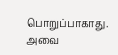பொறுப்பாகாது. அவை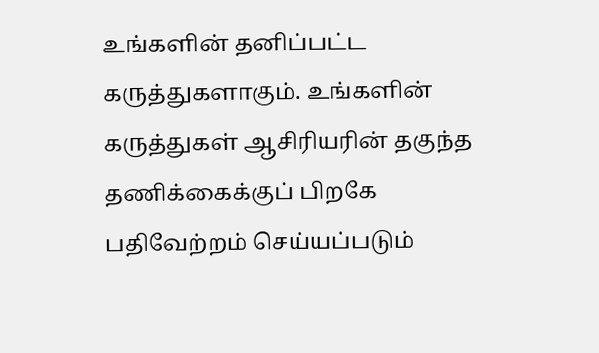உங்களின் தனிப்பட்ட கருத்துகளாகும். உங்களின் கருத்துகள் ஆசிரியரின் தகுந்த தணிக்கைக்குப் பிறகே பதிவேற்றம் செய்யப்படும்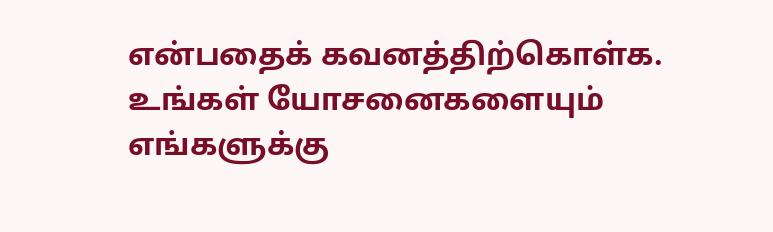என்பதைக் கவனத்திற்கொள்க. உங்கள் யோசனைகளையும் எங்களுக்கு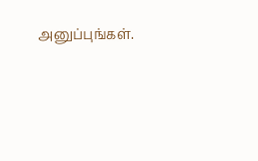அனுப்புங்கள்.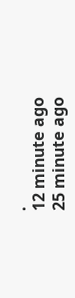.
12 minute ago
25 minute ago